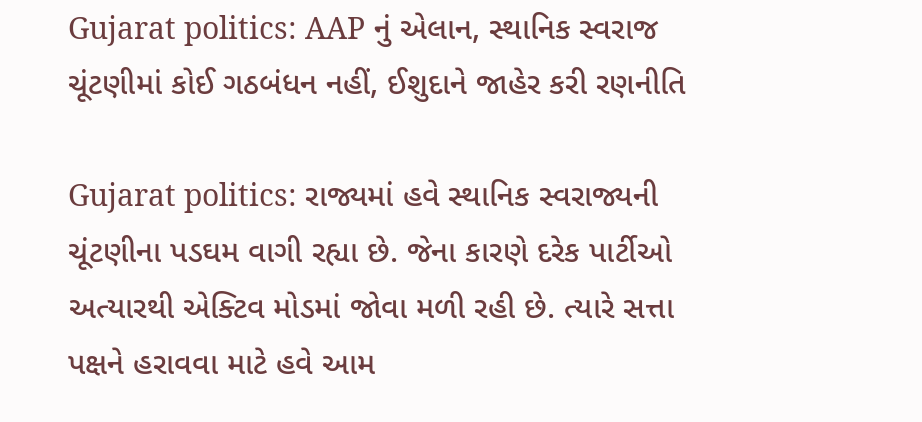Gujarat politics: AAP નું એલાન, સ્થાનિક સ્વરાજ ચૂંટણીમાં કોઈ ગઠબંધન નહીં, ઈશુદાને જાહેર કરી રણનીતિ

Gujarat politics: રાજ્યમાં હવે સ્થાનિક સ્વરાજ્યની ચૂંટણીના પડઘમ વાગી રહ્યા છે. જેના કારણે દરેક પાર્ટીઓ અત્યારથી એક્ટિવ મોડમાં જોવા મળી રહી છે. ત્યારે સત્તા પક્ષને હરાવવા માટે હવે આમ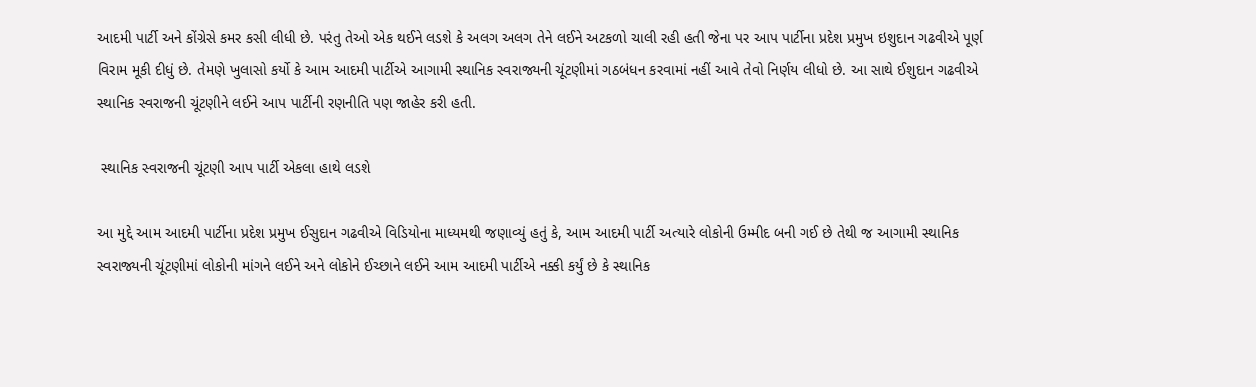આદમી પાર્ટી અને કોંગ્રેસે કમર કસી લીધી છે. પરંતુ તેઓ એક થઈને લડશે કે અલગ અલગ તેને લઈને અટકળો ચાલી રહી હતી જેના પર આપ પાર્ટીના પ્રદેશ પ્રમુખ ઇશુદાન ગઢવીએ પૂર્ણ વિરામ મૂકી દીધું છે. તેમણે ખુલાસો કર્યો કે આમ આદમી પાર્ટીએ આગામી સ્થાનિક સ્વરાજ્યની ચૂંટણીમાં ગઠબંધન કરવામાં નહીં આવે તેવો નિર્ણય લીધો છે. આ સાથે ઈશુદાન ગઢવીએ સ્થાનિક સ્વરાજની ચૂંટણીને લઈને આપ પાર્ટીની રણનીતિ પણ જાહેર કરી હતી.

 સ્થાનિક સ્વરાજની ચૂંટણી આપ પાર્ટી એકલા હાથે લડશે

આ મુદ્દે આમ આદમી પાર્ટીના પ્રદેશ પ્રમુખ ઈસુદાન ગઢવીએ વિડિયોના માધ્યમથી જણાવ્યું હતું કે, આમ આદમી પાર્ટી અત્યારે લોકોની ઉમ્મીદ બની ગઈ છે તેથી જ આગામી સ્થાનિક સ્વરાજ્યની ચૂંટણીમાં લોકોની માંગને લઈને અને લોકોને ઈચ્છાને લઈને આમ આદમી પાર્ટીએ નક્કી કર્યું છે કે સ્થાનિક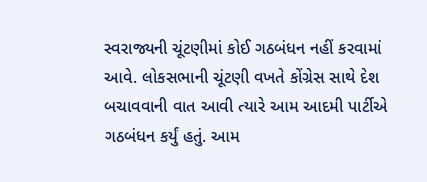સ્વરાજ્યની ચૂંટણીમાં કોઈ ગઠબંધન નહીં કરવામાં આવે. લોકસભાની ચૂંટણી વખતે કોંગ્રેસ સાથે દેશ બચાવવાની વાત આવી ત્યારે આમ આદમી પાર્ટીએ ગઠબંધન કર્યું હતું. આમ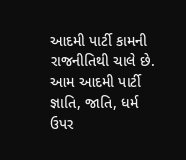આદમી પાર્ટી કામની રાજનીતિથી ચાલે છે. આમ આદમી પાર્ટી જ્ઞાતિ, જાતિ, ધર્મ ઉપર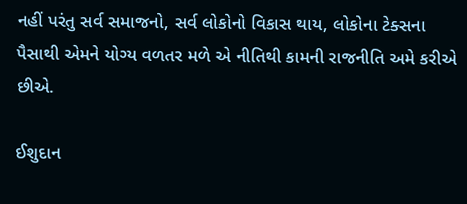નહીં પરંતુ સર્વ સમાજનો, સર્વ લોકોનો વિકાસ થાય, લોકોના ટેક્સના પૈસાથી એમને યોગ્ય વળતર મળે એ નીતિથી કામની રાજનીતિ અમે કરીએ છીએ.

ઈશુદાન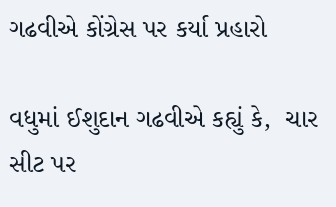ગઢવીએ કોંગ્રેસ પર કર્યા પ્રહારો

વધુમાં ઈશુદાન ગઢવીએ કહ્યું કે,  ચાર સીટ પર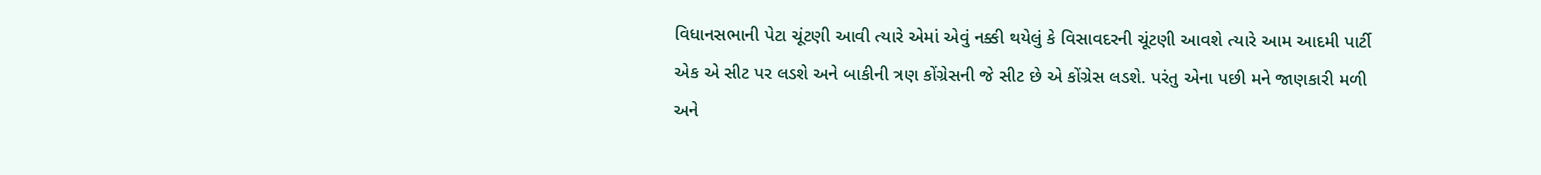વિધાનસભાની પેટા ચૂંટણી આવી ત્યારે એમાં એવું નક્કી થયેલું કે વિસાવદરની ચૂંટણી આવશે ત્યારે આમ આદમી પાર્ટી એક એ સીટ પર લડશે અને બાકીની ત્રણ કોંગ્રેસની જે સીટ છે એ કોંગ્રેસ લડશે. પરંતુ એના પછી મને જાણકારી મળી અને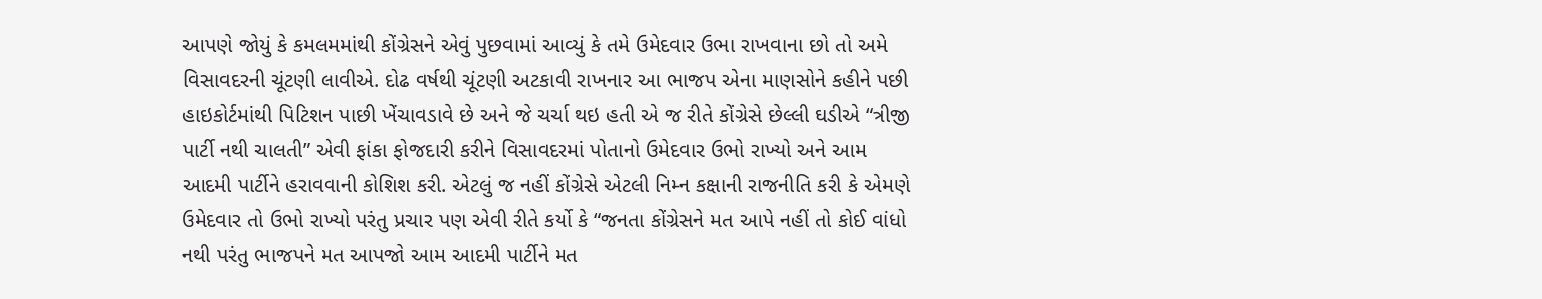આપણે જોયું કે કમલમમાંથી કોંગ્રેસને એવું પુછવામાં આવ્યું કે તમે ઉમેદવાર ઉભા રાખવાના છો તો અમે વિસાવદરની ચૂંટણી લાવીએ. દોઢ વર્ષથી ચૂંટણી અટકાવી રાખનાર આ ભાજપ એના માણસોને કહીને પછી હાઇકોર્ટમાંથી પિટિશન પાછી ખેંચાવડાવે છે અને જે ચર્ચા થઇ હતી એ જ રીતે કોંગ્રેસે છેલ્લી ઘડીએ “ત્રીજી પાર્ટી નથી ચાલતી” એવી ફાંકા ફોજદારી કરીને વિસાવદરમાં પોતાનો ઉમેદવાર ઉભો રાખ્યો અને આમ આદમી પાર્ટીને હરાવવાની કોશિશ કરી. એટલું જ નહીં કોંગ્રેસે એટલી નિમ્ન કક્ષાની રાજનીતિ કરી કે એમણે ઉમેદવાર તો ઉભો રાખ્યો પરંતુ પ્રચાર પણ એવી રીતે કર્યો કે “જનતા કોંગ્રેસને મત આપે નહીં તો કોઈ વાંધો નથી પરંતુ ભાજપને મત આપજો આમ આદમી પાર્ટીને મત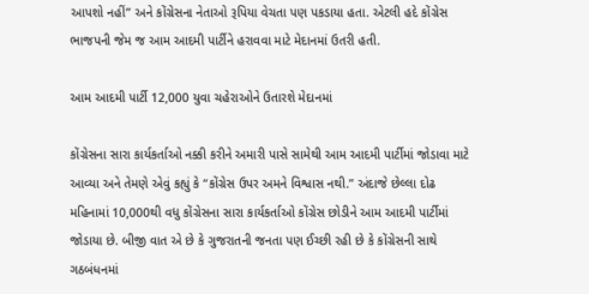આપશો નહીં” અને કોંગ્રેસના નેતાઓ રૂપિયા વેચતા પણ પકડાયા હતા. એટલી હદે કોંગ્રેસ ભાજપની જેમ જ આમ આદમી પાર્ટીને હરાવવા માટે મેદાનમાં ઉતરી હતી.

આમ આદમી પાર્ટી 12,000 યુવા ચહેરાઓને ઉતારશે મેદાનમાં

કોંગ્રેસના સારા કાર્યકર્તાઓ નક્કી કરીને અમારી પાસે સામેથી આમ આદમી પાર્ટીમાં જોડાવા માટે આવ્યા અને તેમણે એવું કહ્યું કે “કોંગ્રેસ ઉપર અમને વિશ્વાસ નથી.” અંદાજે છેલ્લા દોઢ મહિનામાં 10,000થી વધુ કોંગ્રેસના સારા કાર્યકર્તાઓ કોંગ્રેસ છોડીને આમ આદમી પાર્ટીમાં જોડાયા છે. બીજી વાત એ છે કે ગુજરાતની જનતા પણ ઈચ્છી રહી છે કે કોંગ્રેસની સાથે ગઠબંધનમાં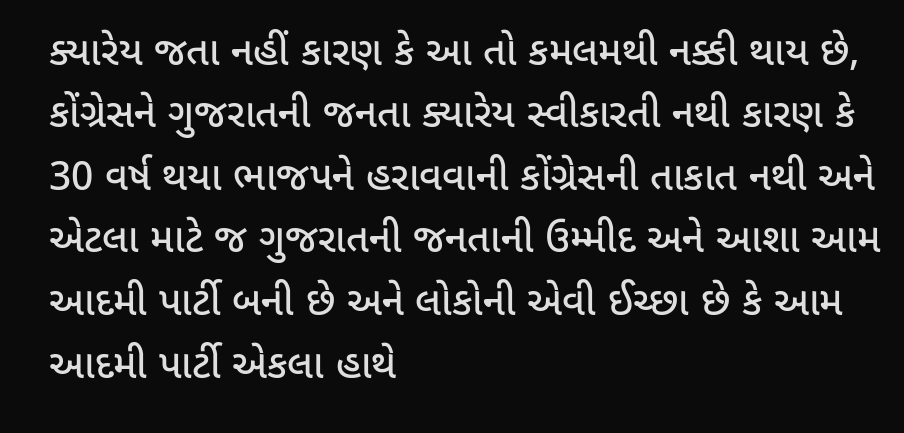ક્યારેય જતા નહીં કારણ કે આ તો કમલમથી નક્કી થાય છે, કોંગ્રેસને ગુજરાતની જનતા ક્યારેય સ્વીકારતી નથી કારણ કે 30 વર્ષ થયા ભાજપને હરાવવાની કોંગ્રેસની તાકાત નથી અને એટલા માટે જ ગુજરાતની જનતાની ઉમ્મીદ અને આશા આમ આદમી પાર્ટી બની છે અને લોકોની એવી ઈચ્છા છે કે આમ આદમી પાર્ટી એકલા હાથે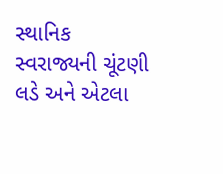સ્થાનિક સ્વરાજ્યની ચૂંટણી લડે અને એટલા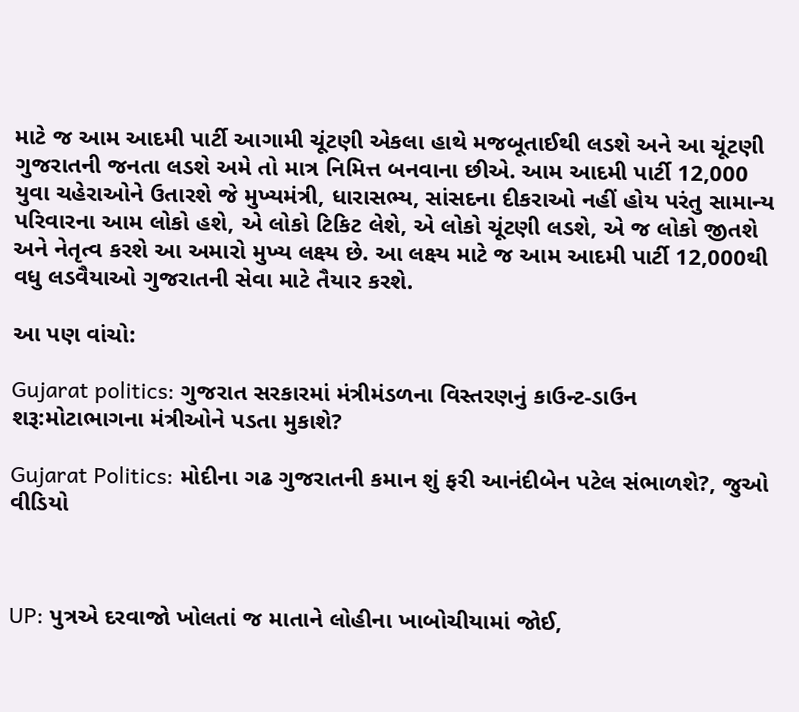માટે જ આમ આદમી પાર્ટી આગામી ચૂંટણી એકલા હાથે મજબૂતાઈથી લડશે અને આ ચૂંટણી ગુજરાતની જનતા લડશે અમે તો માત્ર નિમિત્ત બનવાના છીએ. આમ આદમી પાર્ટી 12,000 યુવા ચહેરાઓને ઉતારશે જે મુખ્યમંત્રી, ધારાસભ્ય, સાંસદના દીકરાઓ નહીં હોય પરંતુ સામાન્ય પરિવારના આમ લોકો હશે, એ લોકો ટિકિટ લેશે, એ લોકો ચૂંટણી લડશે, એ જ લોકો જીતશે અને નેતૃત્વ કરશે આ અમારો મુખ્ય લક્ષ્ય છે. આ લક્ષ્ય માટે જ આમ આદમી પાર્ટી 12,000થી વધુ લડવૈયાઓ ગુજરાતની સેવા માટે તૈયાર કરશે.

આ પણ વાંચો:

Gujarat politics: ગુજરાત સરકારમાં મંત્રીમંડળના વિસ્તરણનું કાઉન્ટ-ડાઉન શરૂ:મોટાભાગના મંત્રીઓને પડતા મુકાશે?

Gujarat Politics: મોદીના ગઢ ગુજરાતની કમાન શું ફરી આનંદીબેન પટેલ સંભાળશે?, જુઓ વીડિયો



UP: પુત્રએ દરવાજો ખોલતાં જ માતાને લોહીના ખાબોચીયામાં જોઈ,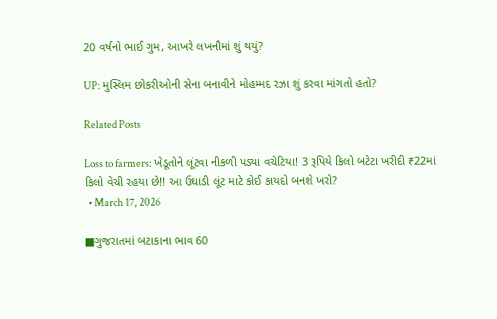20 વર્ષનો ભાઈ ગુમ, આખરે લખનૌમાં શું થયું?

UP: મુસ્લિમ છોકરીઓની સેના બનાવીને મોહમ્મદ રઝા શું કરવા માંગતો હતો?

Related Posts

Loss to farmers: ખેડૂતોને લૂંટવા નીકળી પડ્યા વચેટિયા! 3 રૂપિયે કિલો બટેટા ખરીદી ₹22માં કિલો વેચી રહયા છે!! આ ઉઘાડી લૂંટ માટે કોઈ કાયદો બનશે ખરો?
  • March 17, 2026

■ગુજરાતમાં બટાકાના ભાવ 60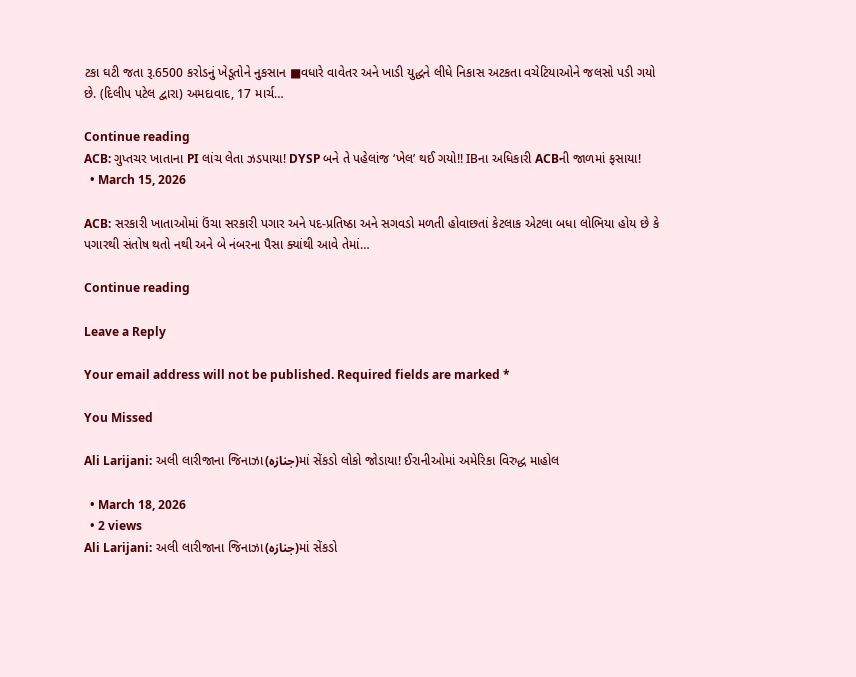ટકા ઘટી જતા રૂ.6500 કરોડનું ખેડૂતોને નુકસાન ■વધારે વાવેતર અને ખાડી યુદ્ધને લીધે નિકાસ અટકતા વચેટિયાઓને જલસો પડી ગયો છે. (દિલીપ પટેલ દ્વારા) અમદાવાદ, 17 માર્ચ…

Continue reading
ACB: ગુપ્તચર ખાતાના PI લાંચ લેતા ઝડપાયા! DYSP બને તે પહેલાંજ ‘ખેલ’ થઈ ગયો!! IBના અધિકારી ACBની જાળમાં ફસાયા!
  • March 15, 2026

ACB: સરકારી ખાતાઓમાં ઉંચા સરકારી પગાર અને પદ-પ્રતિષ્ઠા અને સગવડો મળતી હોવાછતાં કેટલાક એટલા બધા લોભિયા હોય છે કે પગારથી સંતોષ થતો નથી અને બે નંબરના પૈસા ક્યાંથી આવે તેમાં…

Continue reading

Leave a Reply

Your email address will not be published. Required fields are marked *

You Missed

Ali Larijani: અલી લારીજાના જિનાઝા(جنازہ)માં સેંકડો લોકો જોડાયા! ઈરાનીઓમાં અમેરિકા વિરુદ્ધ માહોલ

  • March 18, 2026
  • 2 views
Ali Larijani: અલી લારીજાના જિનાઝા(جنازہ)માં સેંકડો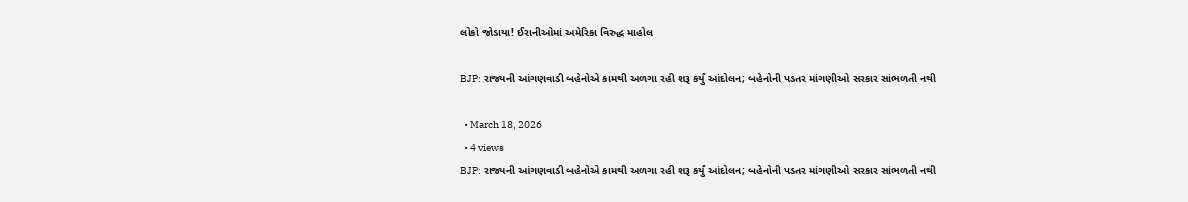લોકો જોડાયા! ઈરાનીઓમાં અમેરિકા વિરુદ્ધ માહોલ

BJP: રાજ્યની આંગણવાડી બહેનોએ કામથી અળગા રહી શરૂ કર્યું આંદોલન; બહેનોની પડતર માંગણીઓ સરકાર સાંભળતી નથી

  • March 18, 2026
  • 4 views
BJP: રાજ્યની આંગણવાડી બહેનોએ કામથી અળગા રહી શરૂ કર્યું આંદોલન; બહેનોની પડતર માંગણીઓ સરકાર સાંભળતી નથી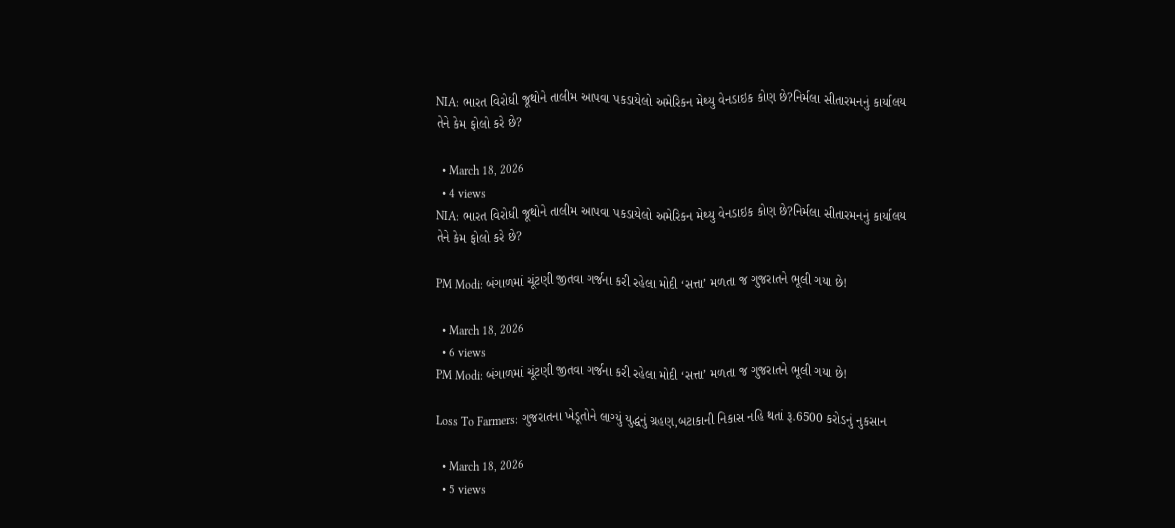NIA: ભારત વિરોધી જૂથોને તાલીમ આપવા પકડાયેલો અમેરિકન મેથ્યુ વેનડાઇક કોણ છે?નિર્મલા સીતારમનનું કાર્યાલય તેને કેમ ફોલો કરે છે?

  • March 18, 2026
  • 4 views
NIA: ભારત વિરોધી જૂથોને તાલીમ આપવા પકડાયેલો અમેરિકન મેથ્યુ વેનડાઇક કોણ છે?નિર્મલા સીતારમનનું કાર્યાલય તેને કેમ ફોલો કરે છે?

PM Modi: બંગાળમાં ચૂંટણી જીતવા ગર્જના કરી રહેલા મોદી ‘સત્તા’ મળતા જ ગુજરાતને ભૂલી ગયા છે!

  • March 18, 2026
  • 6 views
PM Modi: બંગાળમાં ચૂંટણી જીતવા ગર્જના કરી રહેલા મોદી ‘સત્તા’ મળતા જ ગુજરાતને ભૂલી ગયા છે!

Loss To Farmers: ગુજરાતના ખેડૂતોને લાગ્યું યુદ્ધનું ગ્રહણ,બટાકાની નિકાસ નહિ થતાં રૂ.6500 કરોડનું નુકસાન

  • March 18, 2026
  • 5 views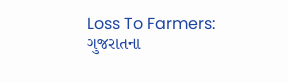Loss To Farmers: ગુજરાતના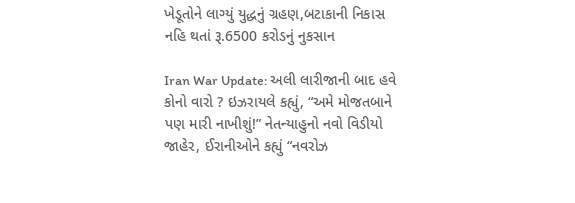ખેડૂતોને લાગ્યું યુદ્ધનું ગ્રહણ,બટાકાની નિકાસ નહિ થતાં રૂ.6500 કરોડનું નુકસાન

Iran War Update: અલી લારીજાની બાદ હવે કોનો વારો ? ઇઝરાયલે કહ્યું, “અમે મોજતબાને પણ મારી નાખીશું!” નેતન્યાહુનો નવો વિડીયો જાહેર, ઈરાનીઓને કહ્યું “નવરોઝ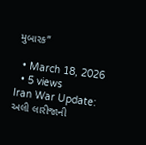મુબારક”

  • March 18, 2026
  • 5 views
Iran War Update: અલી લારીજાની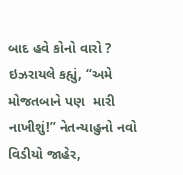બાદ હવે કોનો વારો ? ઇઝરાયલે કહ્યું, “અમે મોજતબાને પણ  મારી નાખીશું!” નેતન્યાહુનો નવો વિડીયો જાહેર,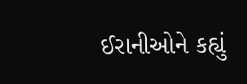ઈરાનીઓને કહ્યું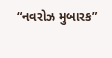“નવરોઝ મુબારક”